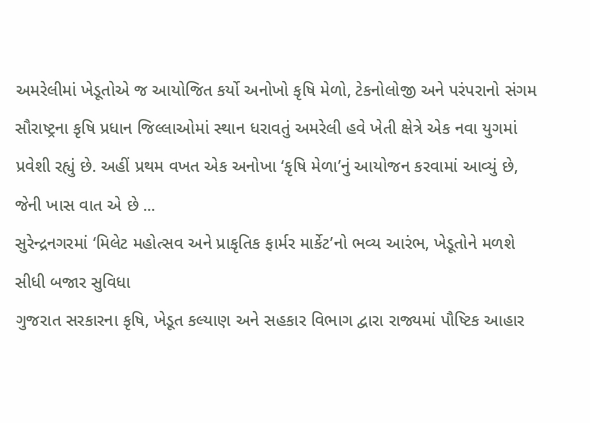અમરેલીમાં ખેડૂતોએ જ આયોજિત કર્યો અનોખો કૃષિ મેળો, ટેકનોલોજી અને પરંપરાનો સંગમ
સૌરાષ્ટ્રના કૃષિ પ્રધાન જિલ્લાઓમાં સ્થાન ધરાવતું અમરેલી હવે ખેતી ક્ષેત્રે એક નવા યુગમાં પ્રવેશી રહ્યું છે. અહીં પ્રથમ વખત એક અનોખા ‘કૃષિ મેળા’નું આયોજન કરવામાં આવ્યું છે, જેની ખાસ વાત એ છે ...
સુરેન્દ્રનગરમાં ‘મિલેટ મહોત્સવ અને પ્રાકૃતિક ફાર્મર માર્કેટ’નો ભવ્ય આરંભ, ખેડૂતોને મળશે સીધી બજાર સુવિધા
ગુજરાત સરકારના કૃષિ, ખેડૂત કલ્યાણ અને સહકાર વિભાગ દ્વારા રાજ્યમાં પૌષ્ટિક આહાર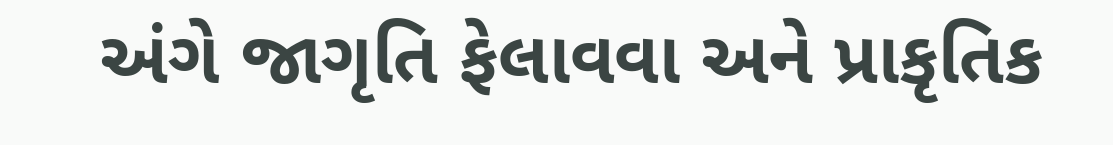અંગે જાગૃતિ ફેલાવવા અને પ્રાકૃતિક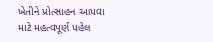ખેતીને પ્રોત્સાહન આપવા માટે મહત્વપૂર્ણ પહેલ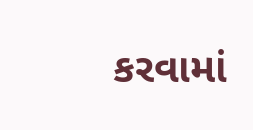કરવામાં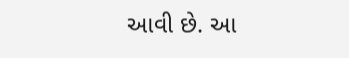આવી છે. આ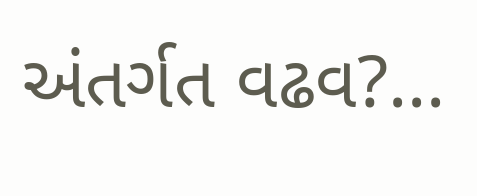અંતર્ગત વઢવ?...